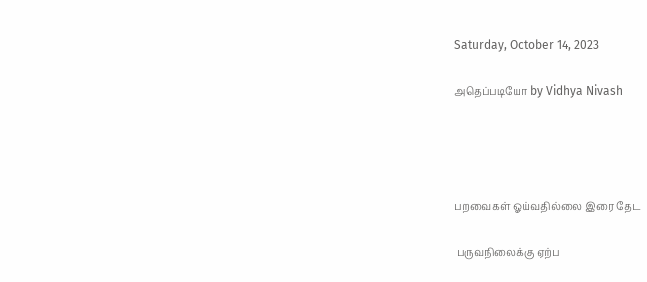Saturday, October 14, 2023

அதெப்படியோ by Vidhya Nivash




பறவைகள் ஓய்வதில்லை இரை தேட

 பருவநிலைக்கு ஏற்ப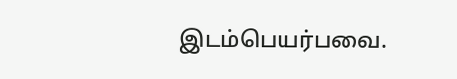இடம்பெயர்பவை.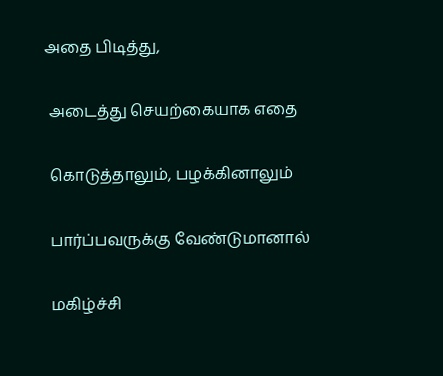அதை பிடித்து,

 அடைத்து செயற்கையாக எதை

 கொடுத்தாலும், பழக்கினாலும்

 பார்ப்பவருக்கு வேண்டுமானால்

 மகிழ்ச்சி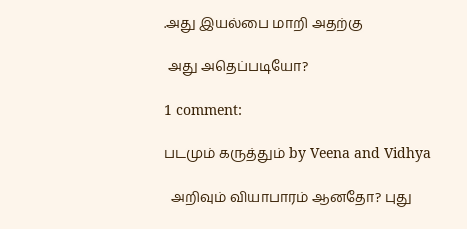.அது இயல்பை மாறி அதற்கு

 அது அதெப்படியோ?

1 comment:

படமும் கருத்தும் by Veena and Vidhya

  அறிவும் வியாபாரம் ஆனதோ? புது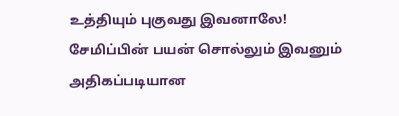உத்தியும் புகுவது இவனாலே! சேமிப்பின் பயன் சொல்லும் இவனும் அதிகப்படியான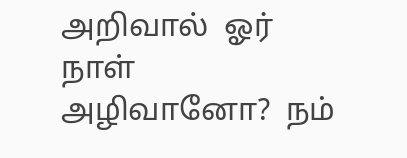அறிவால்  ஓர் நாள் அழிவானோ?  நம்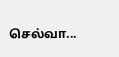செல்வா...